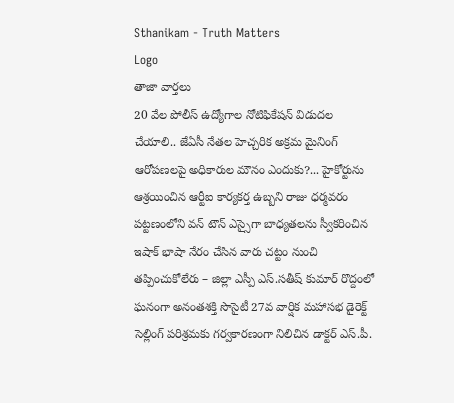Sthanikam - Truth Matters
Logo
తాజా వార్తలు
20 వేల పోలీస్ ఉద్యోగాల నోటిఫికేషన్ విడుదల చేయాలి.. జేఏసీ నేతల హెచ్చరిక అక్రమ మైనింగ్ ఆరోపణలపై అధికారుల మౌనం ఎందుకు?... హైకోర్టును ఆశ్రయించిన ఆర్టీఐ కార్యకర్త ఉబ్బని రాజు ధర్మవరం పట్టణంలోని వన్ టౌన్ ఎస్సైగా బాధ్యతలను స్వీకరించిన ఇషాక్ భాషా నేరం చేసిన వారు చట్టం నుంచి తప్పించుకోలేరు – జిల్లా ఎస్పీ ఎస్.సతీష్ కుమార్ రొద్దంలో ఘనంగా అనంతశక్తి సొసైటీ 27వ వార్షిక మహాసభ డైరెక్ట్ సెల్లింగ్ పరిశ్రమకు గర్వకారణంగా నిలిచిన డాక్టర్ ఎస్.పీ.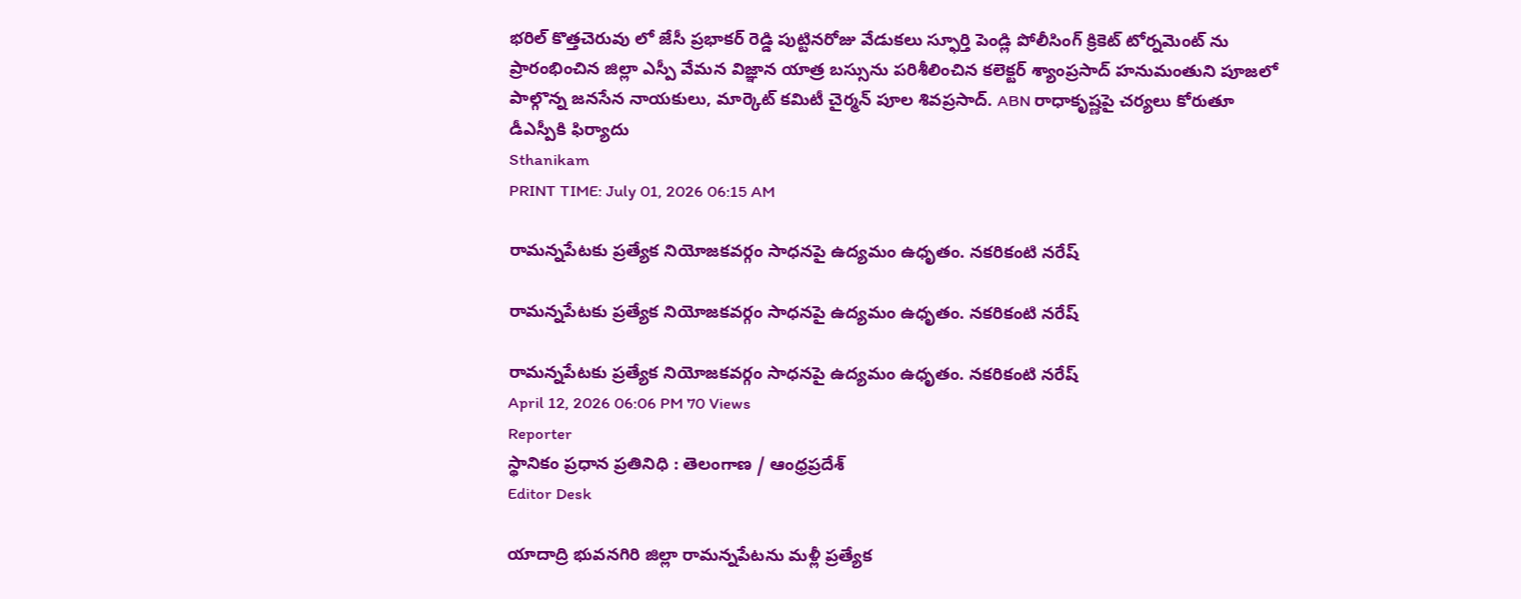భరిల్ కొత్తచెరువు లో జేసీ ప్రభాకర్ రెడ్డి పుట్టినరోజు వేడుకలు స్ఫూర్తి పెండ్లి పోలీసింగ్ క్రికెట్ టోర్నమెంట్ ను ప్రారంభించిన జిల్లా ఎస్పీ వేమన విజ్ఞాన యాత్ర బస్సును పరిశీలించిన కలెక్టర్ శ్యాంప్రసాద్ హనుమంతుని పూజలో పాల్గొన్న జనసేన నాయకులు, మార్కెట్ కమిటీ చైర్మన్ పూల శివప్రసాద్. ABN రాధాకృష్ణపై చర్యలు కోరుతూ డీఎస్పీకి ఫిర్యాదు
Sthanikam
PRINT TIME: July 01, 2026 06:15 AM

రామన్నపేటకు ప్రత్యేక నియోజకవర్గం సాధనపై ఉద్యమం ఉధృతం. నకరికంటి నరేష్

రామన్నపేటకు ప్రత్యేక నియోజకవర్గం సాధనపై ఉద్యమం ఉధృతం. నకరికంటి నరేష్

రామన్నపేటకు ప్రత్యేక నియోజకవర్గం సాధనపై ఉద్యమం ఉధృతం. నకరికంటి నరేష్
April 12, 2026 06:06 PM 70 Views
Reporter
స్థానికం ప్రధాన ప్రతినిధి : తెలంగాణ / ఆంధ్రప్రదేశ్
Editor Desk

యాదాద్రి భువనగిరి జిల్లా రామన్నపేటను మళ్లీ ప్రత్యేక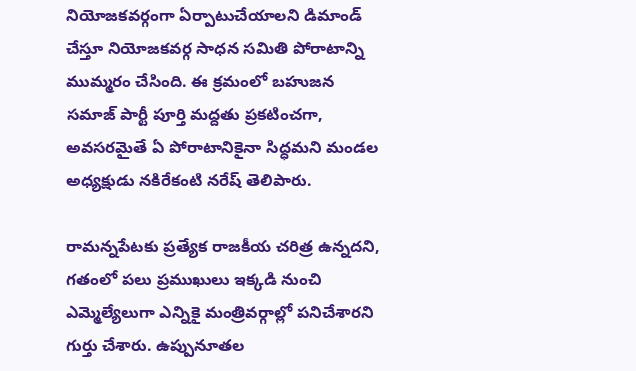నియోజకవర్గంగా ఏర్పాటుచేయాలని డిమాండ్ చేస్తూ నియోజకవర్గ సాధన సమితి పోరాటాన్ని ముమ్మరం చేసింది. ఈ క్రమంలో బహుజన సమాజ్ పార్టీ పూర్తి మద్దతు ప్రకటించగా, అవసరమైతే ఏ పోరాటానికైనా సిద్ధమని మండల అధ్యక్షుడు నకిరేకంటి నరేష్ తెలిపారు.

రామన్నపేటకు ప్రత్యేక రాజకీయ చరిత్ర ఉన్నదని, గతంలో పలు ప్రముఖులు ఇక్కడి నుంచి ఎమ్మెల్యేలుగా ఎన్నికై మంత్రివర్గాల్లో పనిచేశారని గుర్తు చేశారు. ఉప్పునూతల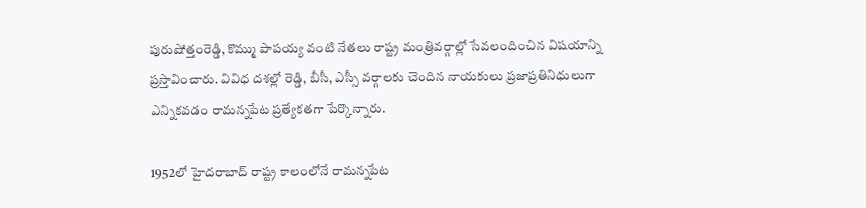పురుషోత్తంరెడ్డి, కొమ్ము పాపయ్య వంటి నేతలు రాష్ట్ర మంత్రివర్గాల్లో సేవలందించిన విషయాన్ని ప్రస్తావించారు. వివిధ దశల్లో రెడ్డి, బీసీ, ఎస్సీ వర్గాలకు చెందిన నాయకులు ప్రజాప్రతినిధులుగా ఎన్నికవడం రామన్నపేట ప్రత్యేకతగా పేర్కొన్నారు.

1952లో హైదరాబాద్ రాష్ట్ర కాలంలోనే రామన్నపేట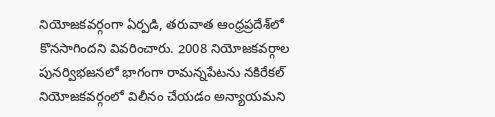నియోజకవర్గంగా ఏర్పడి, తరువాత ఆంధ్రప్రదేశ్‌లో కొనసాగిందని వివరించారు. 2008 నియోజకవర్గాల పునర్విభజనలో భాగంగా రామన్నపేటను నకిరేకల్ నియోజకవర్గంలో విలీనం చేయడం అన్యాయమని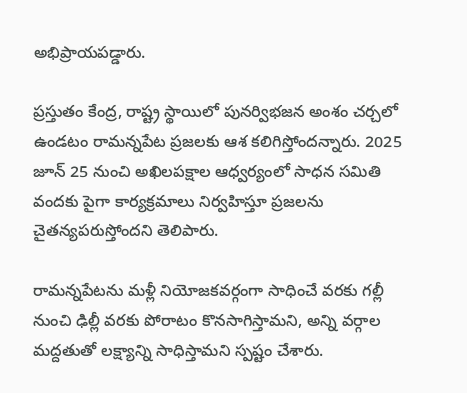అభిప్రాయపడ్డారు.

ప్రస్తుతం కేంద్ర, రాష్ట్ర స్థాయిలో పునర్విభజన అంశం చర్చలో ఉండటం రామన్నపేట ప్రజలకు ఆశ కలిగిస్తోందన్నారు. 2025 జూన్ 25 నుంచి అఖిలపక్షాల ఆధ్వర్యంలో సాధన సమితి వందకు పైగా కార్యక్రమాలు నిర్వహిస్తూ ప్రజలను చైతన్యపరుస్తోందని తెలిపారు.

రామన్నపేటను మళ్లీ నియోజకవర్గంగా సాధించే వరకు గల్లీ నుంచి ఢిల్లీ వరకు పోరాటం కొనసాగిస్తామని, అన్ని వర్గాల మద్దతుతో లక్ష్యాన్ని సాధిస్తామని స్పష్టం చేశారు.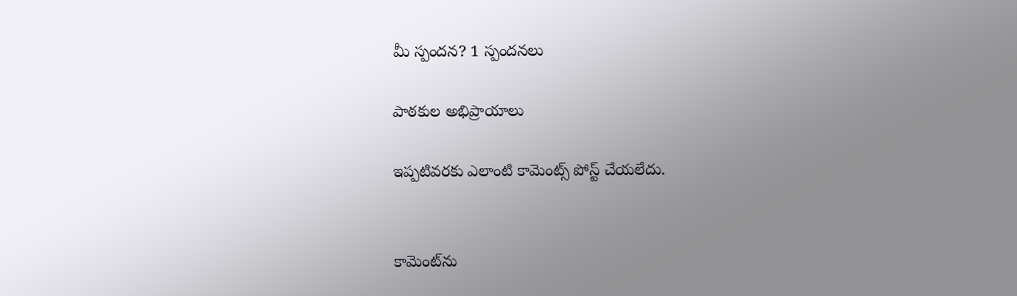మీ స్పందన? 1 స్పందనలు

పాఠకుల అభిప్రాయాలు

ఇప్పటివరకు ఎలాంటి కామెంట్స్ పోస్ట్ చేయలేదు.


కామెంట్‌ను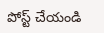పోస్ట్ చేయండి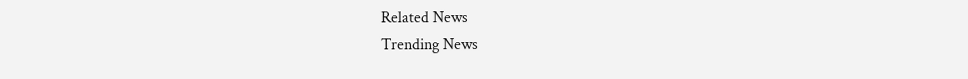Related News
Trending News